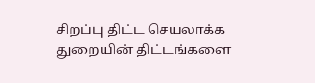சிறப்பு திட்ட செயலாக்க துறையின் திட்டங்களை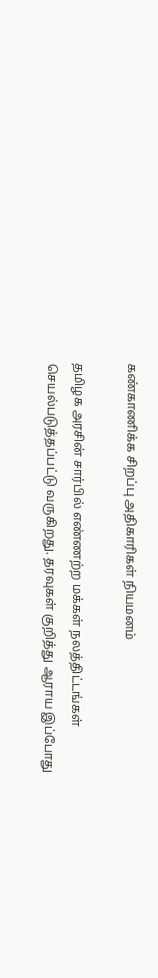கண்காணிக்க சிறப்பு அதிகாரிகள் நியமனம்

தமிழக அரசின் சார்பில் எண்ணற்ற மக்கள் நலத்திட்டங்கள் செயல்படுத்தப்பட்டு வருகிறது. தரவுகள் குறித்து ஆராய இப்போது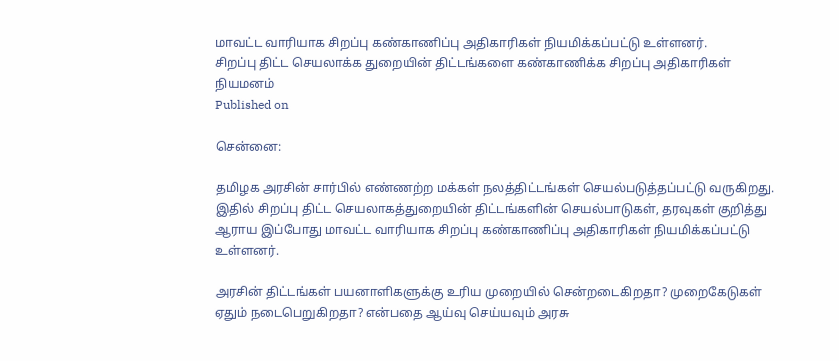மாவட்ட வாரியாக சிறப்பு கண்காணிப்பு அதிகாரிகள் நியமிக்கப்பட்டு உள்ளனர்.
சிறப்பு திட்ட செயலாக்க துறையின் திட்டங்களை கண்காணிக்க சிறப்பு அதிகாரிகள் நியமனம்
Published on

சென்னை:

தமிழக அரசின் சார்பில் எண்ணற்ற மக்கள் நலத்திட்டங்கள் செயல்படுத்தப்பட்டு வருகிறது. இதில் சிறப்பு திட்ட செயலாகத்துறையின் திட்டங்களின் செயல்பாடுகள், தரவுகள் குறித்து ஆராய இப்போது மாவட்ட வாரியாக சிறப்பு கண்காணிப்பு அதிகாரிகள் நியமிக்கப்பட்டு உள்ளனர்.

அரசின் திட்டங்கள் பயனாளிகளுக்கு உரிய முறையில் சென்றடைகிறதா? முறைகேடுகள் ஏதும் நடைபெறுகிறதா? என்பதை ஆய்வு செய்யவும் அரசு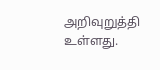அறிவுறுத்தி உள்ளது.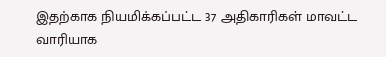இதற்காக நியமிக்கப்பட்ட 37 அதிகாரிகள் மாவட்ட வாரியாக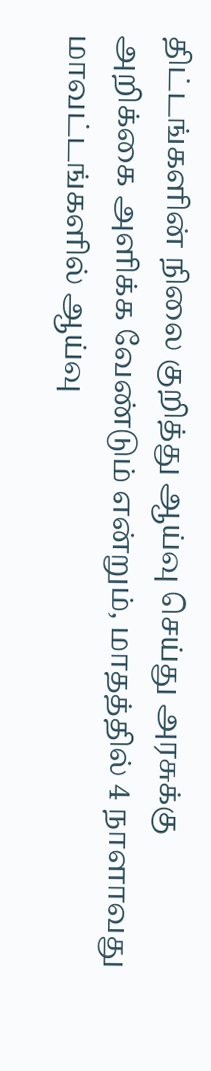திட்டங்களின் நிலை குறித்து ஆய்வு செய்து அரசுக்கு அறிக்கை அளிக்க வேண்டும் என்றும், மாதத்தில் 4 நாளாவது மாவட்டங்களில் ஆய்வு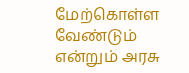மேற்கொள்ள வேண்டும் என்றும் அரசு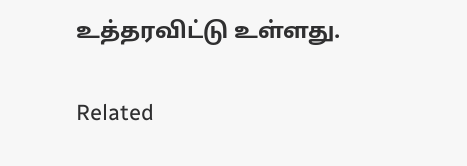உத்தரவிட்டு உள்ளது.

Related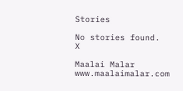Stories

No stories found.
X

Maalai Malar
www.maalaimalar.com